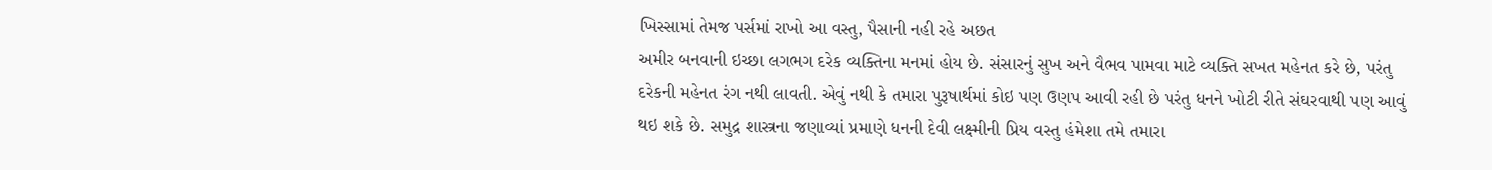ખિસ્સામાં તેમજ પર્સમાં રાખો આ વસ્તુ, પૈસાની નહી રહે અછત
અમીર બનવાની ઇચ્છા લગભગ દરેક વ્યક્તિના મનમાં હોય છે. સંસારનું સુખ અને વૈભવ પામવા માટે વ્યક્તિ સખત મહેનત કરે છે, પરંતુ દરેકની મહેનત રંગ નથી લાવતી. એવું નથી કે તમારા પુરૂષાર્થમાં કોઇ પણ ઉણપ આવી રહી છે પરંતુ ધનને ખોટી રીતે સંઘરવાથી પણ આવું થઇ શકે છે. સમુદ્ર શાસ્ત્રના જણાવ્યાં પ્રમાણે ધનની દેવી લક્ષ્મીની પ્રિય વસ્તુ હંમેશા તમે તમારા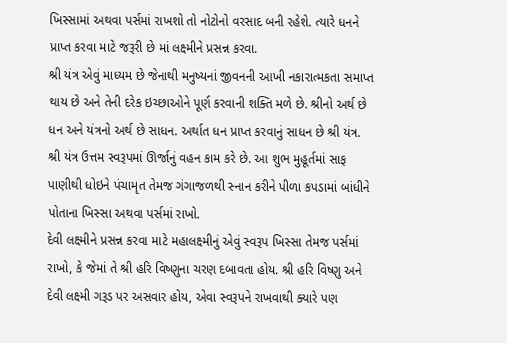ખિસ્સામાં અથવા પર્સમાં રાખશો તો નોટોનો વરસાદ બની રહેશે. ત્યારે ધનને પ્રાપ્ત કરવા માટે જરૂરી છે માં લક્ષ્મીને પ્રસન્ન કરવા.
શ્રી યંત્ર એવું માધ્યમ છે જેનાથી મનુષ્યનાં જીવનની આખી નકારાત્મકતા સમાપ્ત થાય છે અને તેની દરેક ઇચ્છાઓને પૂર્ણ કરવાની શક્તિ મળે છે. શ્રીનો અર્થ છે ધન અને યંત્રનો અર્થ છે સાધન. અર્થાત ધન પ્રાપ્ત કરવાનું સાધન છે શ્રી યંત્ર. શ્રી યંત્ર ઉત્તમ સ્વરૂપમાં ઊર્જાનું વહન કામ કરે છે. આ શુભ મુહૂર્તમાં સાફ પાણીથી ધોઇને પંચામૃત તેમજ ગંગાજળથી સ્નાન કરીને પીળા કપડામાં બાંધીને પોતાના ખિસ્સા અથવા પર્સમાં રાખો.
દેવી લક્ષ્મીને પ્રસન્ન કરવા માટે મહાલક્ષ્મીનું એવું સ્વરૂપ ખિસ્સા તેમજ પર્સમાં રાખો, કે જેમાં તે શ્રી હરિ વિષ્ણુના ચરણ દબાવતા હોય. શ્રી હરિ વિષ્ણુ અને દેવી લક્ષ્મી ગરૂડ પર અસવાર હોય, એવા સ્વરૂપને રાખવાથી ક્યારે પણ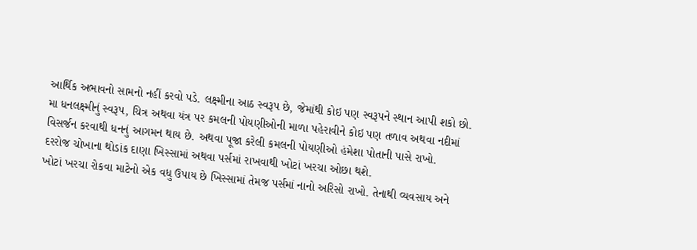આર્થિક અભાવનો સામનો નહીં કરવો પડે. લક્ષ્મીના આઠ સ્વરૂપ છે, જેમાંથી કોઇ પણ સ્વરૂપને સ્થાન આપી શકો છો.
મા ધનલક્ષ્મીનું સ્વરૂપ, ચિત્ર અથવા યંત્ર પર કમલની પોયણીઓની માળા પહેરાવીને કોઇ પણ તળાવ અથવા નદીમાં વિસર્જન કરવાથી ધનનું આગમન થાય છે. અથવા પૂજા કરેલી કમલની પોયણીઓ હંમેશા પોતાની પાસે રાખો.
દરરોજ ચોખાના થોડાંક દાણા ખિસ્સામાં અથવા પર્સમાં રાખવાથી ખોટાં ખરચા ઓછા થશે.
ખોટાં ખરચા રોકવા માટેનો એક વધુ ઉપાય છે ખિસ્સામાં તેમજ પર્સમાં નાનો અરિસો રાખો. તેનાથી વ્યવસાય અને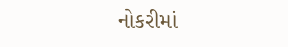નોકરીમાં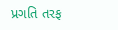પ્રગતિ તરફ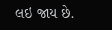લઇ જાય છે.